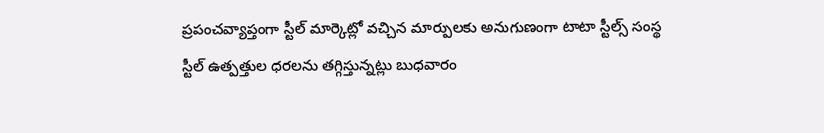ప్రపంచవ్యాప్తంగా స్టీల్ మార్కెట్లో వచ్చిన మార్పులకు అనుగుణంగా టాటా స్టీల్స్ సంస్థ స్టీల్ ఉత్పత్తుల ధరలను తగ్గిస్తున్నట్లు బుధవారం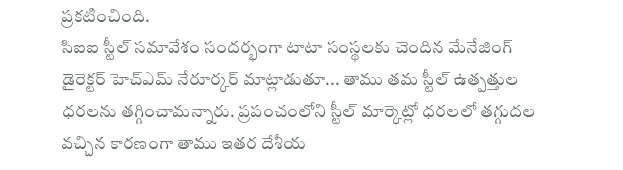ప్రకటించింది.
సిఐఐ స్టీల్ సమావేశం సందర్భంగా టాటా సంస్థలకు చెందిన మేనేజింగ్ డైరెక్టర్ హెచ్ఎమ్ నేరూర్కర్ మాట్లాడుతూ... తాము తమ స్టీల్ ఉత్పత్తుల ధరలను తగ్గించామన్నారు. ప్రపంచంలోని స్టీల్ మార్కెట్లో ధరలలో తగ్గుదల వచ్చిన కారణంగా తాము ఇతర దేశీయ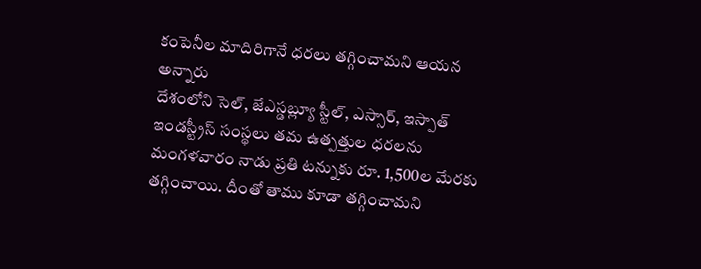కంపెనీల మాదిరిగానే ధరలు తగ్గించామని ఆయన అన్నారు
దేశంలోని సెల్, జేఎస్డబ్ల్యూ స్టీల్, ఎస్సార్, ఇస్పాత్ ఇండస్ట్రీస్ సంస్థలు తమ ఉత్పత్తుల ధరలను మంగళవారం నాడు ప్రతి టన్నుకు రూ. 1,500ల మేరకు తగ్గించాయి. దీంతో తాము కూడా తగ్గించామని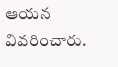ఆయన వివరించారు.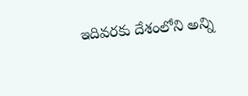ఇదివరకు దేశంలోని అన్ని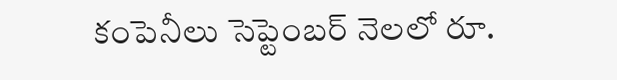కంపెనీలు సెప్టెంబర్ నెలలో రూ.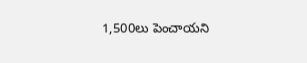1,500లు పెంచాయని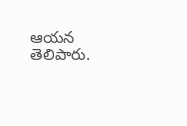ఆయన తెలిపారు.